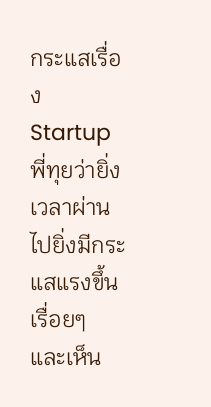กระแสเรื่อง Startup พี่ทุยว่ายิ่งเวลาผ่านไปยิ่งมีกระแสแรงขึ้นเรื่อยๆ และเห็น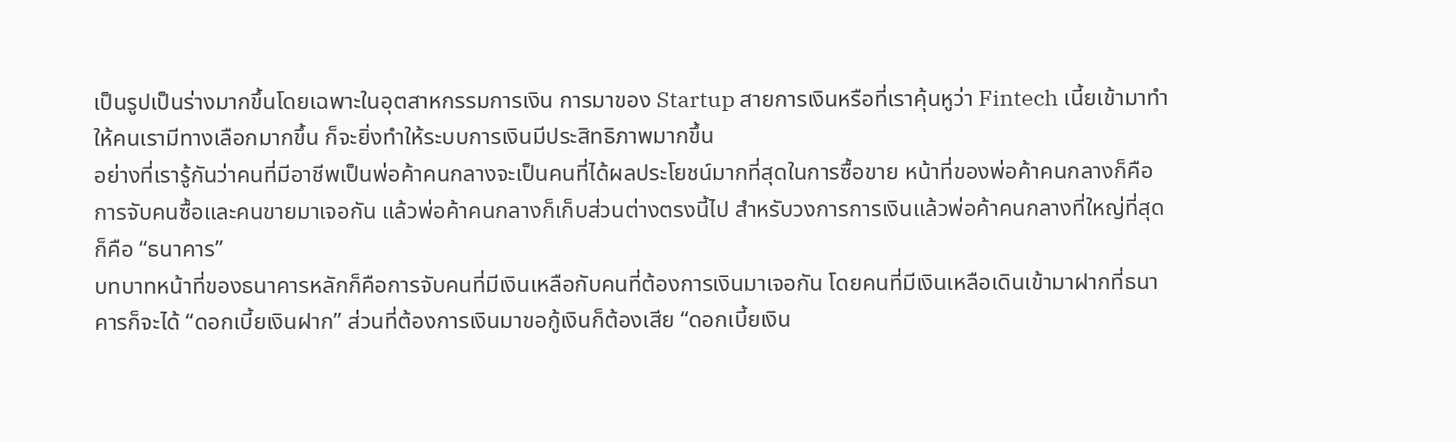เป็นรูปเป็นร่างมากขึ้นโดยเฉพาะในอุตสาหกรรมการเงิน การมาของ Startup สายการเงินหรือที่เราคุ้นหูว่า Fintech เนี้ยเข้ามาทำให้คนเรามีทางเลือกมากขึ้น ก็จะยิ่งทำให้ระบบการเงินมีประสิทธิภาพมากขึ้น
อย่างที่เรารู้กันว่าคนที่มีอาชีพเป็นพ่อค้าคนกลางจะเป็นคนที่ได้ผลประโยชน์มากที่สุดในการซื้อขาย หน้าที่ของพ่อค้าคนกลางก็คือการจับคนซื้อและคนขายมาเจอกัน แล้วพ่อค้าคนกลางก็เก็บส่วนต่างตรงนี้ไป สำหรับวงการการเงินแล้วพ่อค้าคนกลางที่ใหญ่ที่สุดก็คือ “ธนาคาร”
บทบาทหน้าที่ของธนาคารหลักก็คือการจับคนที่มีเงินเหลือกับคนที่ต้องการเงินมาเจอกัน โดยคนที่มีเงินเหลือเดินเข้ามาฝากที่ธนาคารก็จะได้ “ดอกเบี้ยเงินฝาก” ส่วนที่ต้องการเงินมาขอกู้เงินก็ต้องเสีย “ดอกเบี้ยเงิน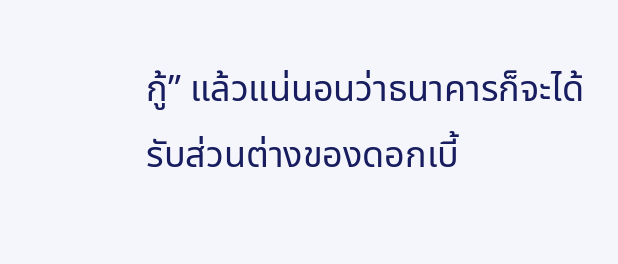กู้” แล้วแน่นอนว่าธนาคารก็จะได้รับส่วนต่างของดอกเบี้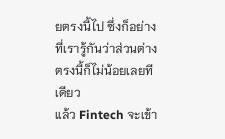ยตรงนี้ไป ซึ่งก็อย่างที่เรารู้กันว่าส่วนต่างตรงนี้ก็ไม่น้อยเลยทีเดียว
แล้ว Fintech จะเข้า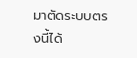มาตัดระบบตรงนี้ได้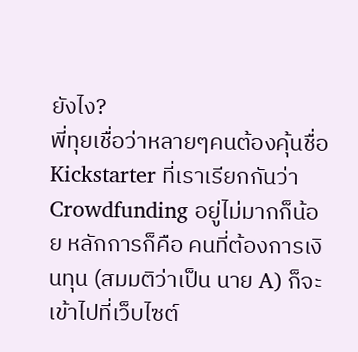ยังไง?
พี่ทุยเชื่อว่าหลายๆคนต้องคุ้นชื่อ Kickstarter ที่เราเรียกกันว่า Crowdfunding อยู่ไม่มากก็น้อย หลักการก็คือ คนที่ต้องการเงินทุน (สมมติว่าเป็น นาย A) ก็จะเข้าไปที่เว็บไซต์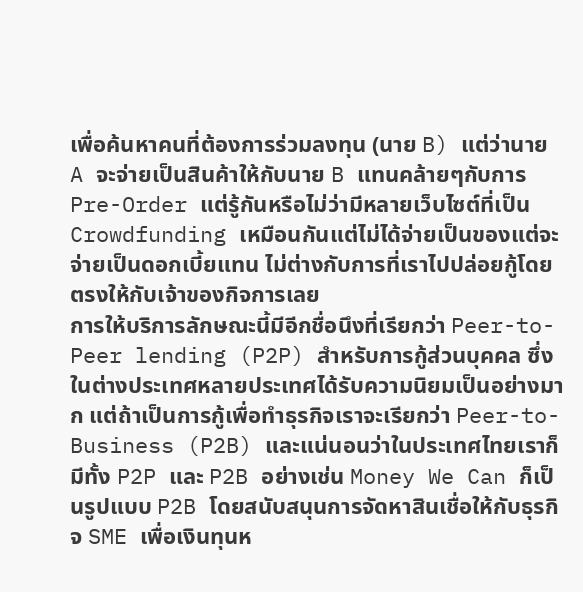เพื่อค้นหาคนที่ต้องการร่วมลงทุน (นาย B) แต่ว่านาย A จะจ่ายเป็นสินค้าให้กับนาย B แทนคล้ายๆกับการ Pre-Order แต่รู้กันหรือไม่ว่ามีหลายเว็บไซต์ที่เป็น Crowdfunding เหมือนกันแต่ไม่ได้จ่ายเป็นของแต่จะจ่ายเป็นดอกเบี้ยแทน ไม่ต่างกับการที่เราไปปล่อยกู้โดยตรงให้กับเจ้าของกิจการเลย
การให้บริการลักษณะนี้มีอีกชื่อนึงที่เรียกว่า Peer-to-Peer lending (P2P) สำหรับการกู้ส่วนบุคคล ซึ่งในต่างประเทศหลายประเทศได้รับความนิยมเป็นอย่างมาก แต่ถ้าเป็นการกู้เพื่อทำธุรกิจเราจะเรียกว่า Peer-to-Business (P2B) และแน่นอนว่าในประเทศไทยเราก็มีทั้ง P2P และ P2B อย่างเช่น Money We Can ก็เป็นรูปแบบ P2B โดยสนับสนุนการจัดหาสินเชื่อให้กับธุรกิจ SME เพื่อเงินทุนห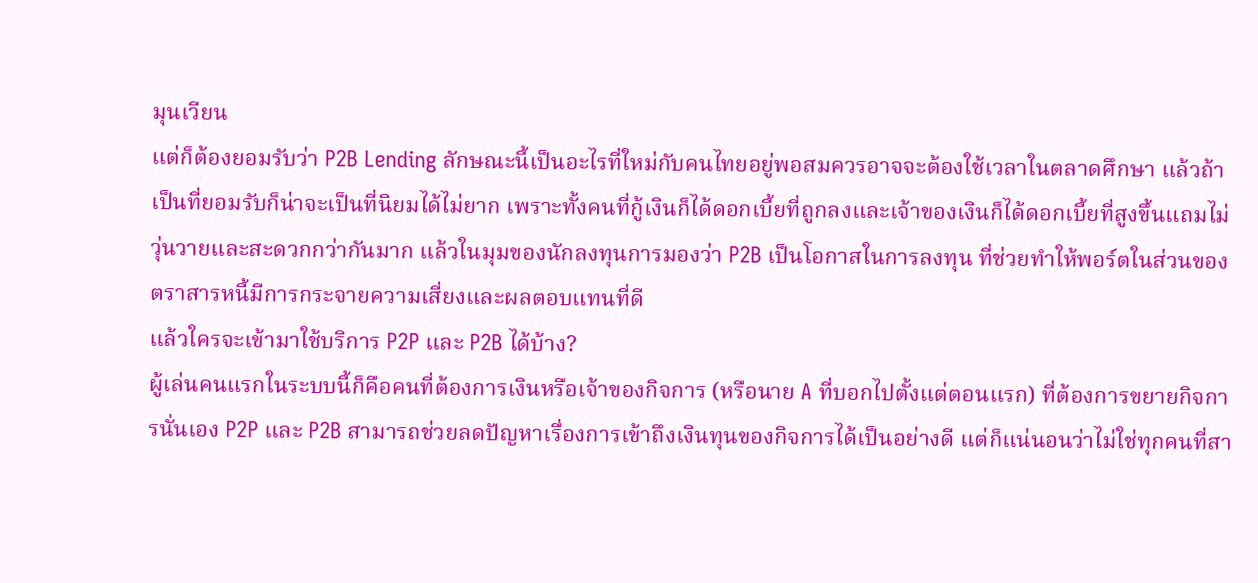มุนเวียน
แต่ก็ต้องยอมรับว่า P2B Lending ลักษณะนี้เป็นอะไรที่ใหม่กับคนไทยอยู่พอสมควรอาจจะต้องใช้เวลาในตลาดศึกษา แล้วถ้าเป็นที่ยอมรับก็น่าจะเป็นที่นิยมได้ไม่ยาก เพราะทั้งคนที่กู้เงินก็ได้ดอกเบี้ยที่ถูกลงและเจ้าของเงินก็ได้ดอกเบี้ยที่สูงขึ้นแถมไม่วุ่นวายและสะดวกกว่ากันมาก แล้วในมุมของนักลงทุนการมองว่า P2B เป็นโอกาสในการลงทุน ที่ช่วยทำให้พอร์ตในส่วนของตราสารหนี้มีการกระจายความเสี่ยงและผลตอบแทนที่ดี
แล้วใครจะเข้ามาใช้บริการ P2P และ P2B ได้บ้าง?
ผู้เล่นคนแรกในระบบนี้ก็คือคนที่ต้องการเงินหรือเจ้าของกิจการ (หรือนาย A ที่บอกไปตั้งแต่ตอนแรก) ที่ต้องการขยายกิจการนั่นเอง P2P และ P2B สามารถช่วยลดปัญหาเรื่องการเข้าถึงเงินทุนของกิจการได้เป็นอย่างดี แต่ก็แน่นอนว่าไม่ใช่ทุกคนที่สา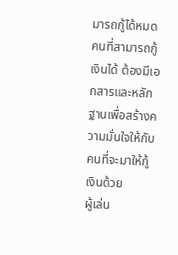มารถกู้ได้หมด คนที่สามารถกู้เงินได้ ต้องมีเอกสารและหลักฐานเพื่อสร้างความมั่นใจให้กับคนที่จะมาให้กู้เงินด้วย
ผู้เล่น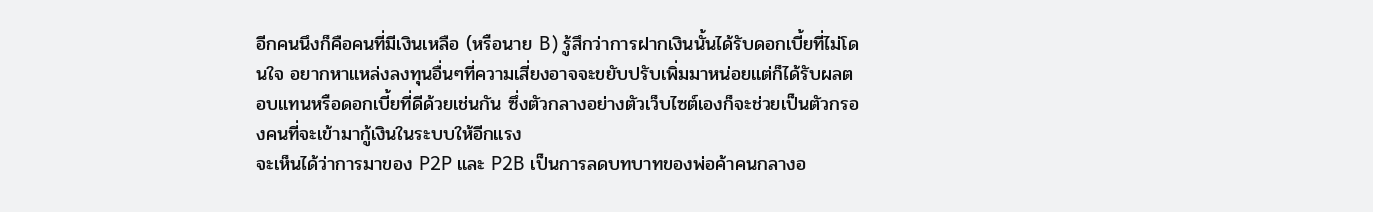อีกคนนึงก็คือคนที่มีเงินเหลือ (หรือนาย B) รู้สึกว่าการฝากเงินนั้นได้รับดอกเบี้ยที่ไม่โดนใจ อยากหาแหล่งลงทุนอื่นๆที่ความเสี่ยงอาจจะขยับปรับเพิ่มมาหน่อยแต่ก็ได้รับผลตอบแทนหรือดอกเบี้ยที่ดีด้วยเช่นกัน ซึ่งตัวกลางอย่างตัวเว็บไซต์เองก็จะช่วยเป็นตัวกรองคนที่จะเข้ามากู้เงินในระบบให้อีกแรง
จะเห็นได้ว่าการมาของ P2P และ P2B เป็นการลดบทบาทของพ่อค้าคนกลางอ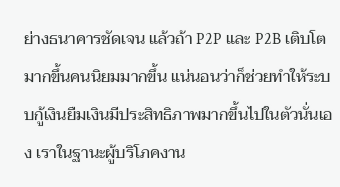ย่างธนาคารชัดเจน แล้วถ้า P2P และ P2B เติบโตมากขึ้นคนนิยมมากขึ้น แน่นอนว่าก็ช่วยทำให้ระบบกู้เงินยืมเงินมีประสิทธิภาพมากขึ้นไปในตัวนั่นเอง เราในฐานะผู้บริโภคงาน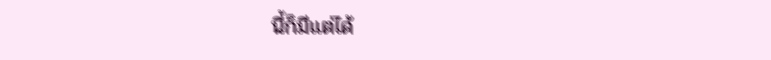นี้ก็มีแต่ได้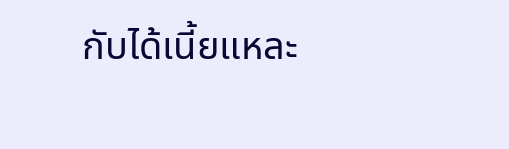กับได้เนี้ยแหละ